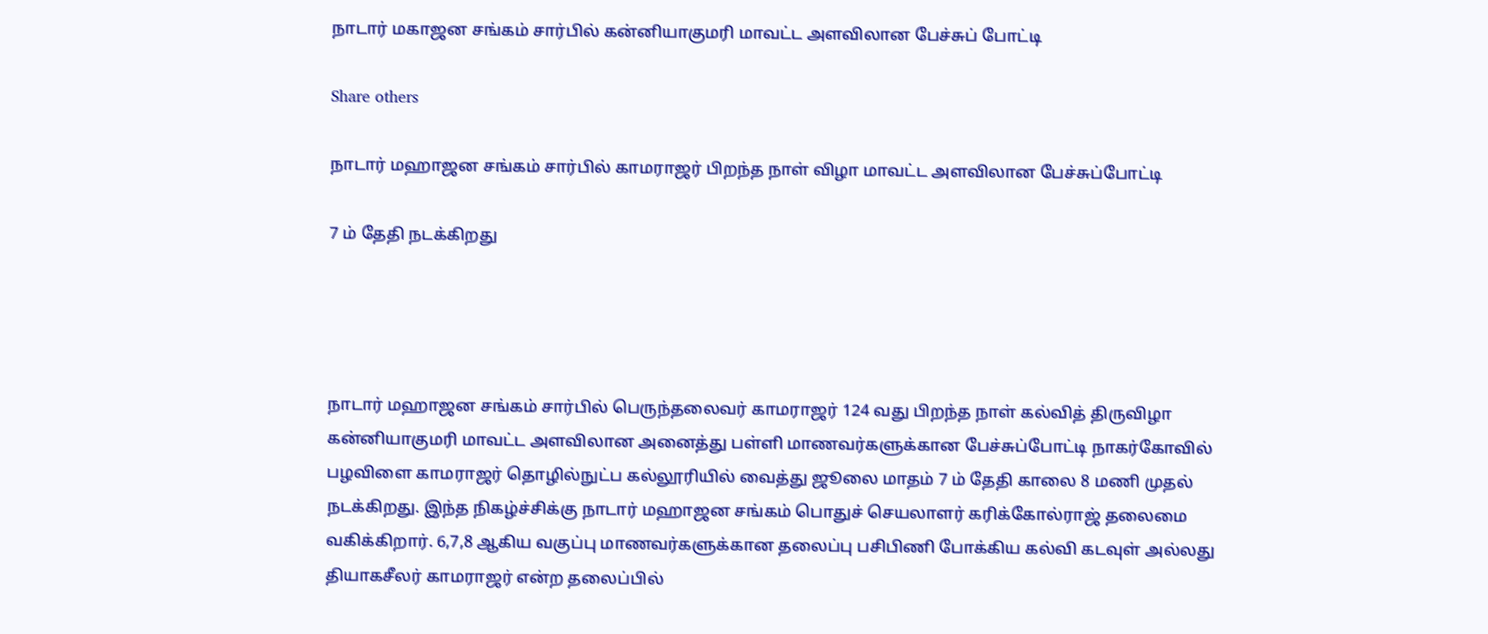நாடார் மகாஜன சங்கம் சார்பில் கன்னியாகுமரி மாவட்ட அளவிலான பேச்சுப் போட்டி

Share others

நாடார் மஹாஜன சங்கம் சார்பில் காமராஜர் பிறந்த நாள் விழா மாவட்ட அளவிலான பேச்சுப்போட்டி

7 ம் தேதி நடக்கிறது




நாடார் மஹாஜன சங்கம் சார்பில் பெருந்தலைவர் காமராஜர் 124 வது பிறந்த நாள் கல்வித் திருவிழா கன்னியாகுமரி மாவட்ட அளவிலான அனைத்து பள்ளி மாணவர்களுக்கான பேச்சுப்போட்டி நாகர்கோவில் பழவிளை காமராஜர் தொழில்நுட்ப கல்லூரியில் வைத்து ஜூலை மாதம் 7 ம் தேதி காலை 8 மணி முதல் நடக்கிறது. இந்த நிகழ்ச்சிக்கு நாடார் மஹாஜன சங்கம் பொதுச் செயலாளர் கரிக்கோல்ராஜ் தலைமை வகிக்கிறார். 6,7,8 ஆகிய வகுப்பு மாணவர்களுக்கான தலைப்பு பசிபிணி போக்கிய கல்வி கடவுள் அல்லது தியாகசீலர் காமராஜர் என்ற தலைப்பில்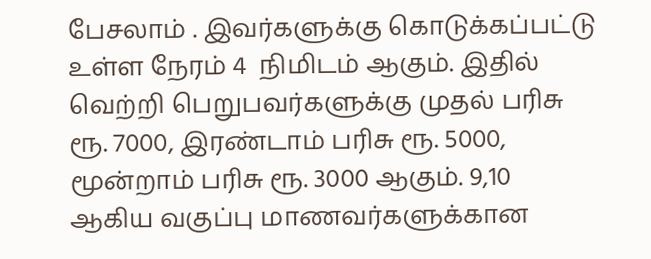பேசலாம் . இவர்களுக்கு கொடுக்கப்பட்டு உள்ள நேரம் 4  நிமிடம் ஆகும். இதில் வெற்றி பெறுபவர்களுக்கு முதல் பரிசு ரூ. 7000, இரண்டாம் பரிசு ரூ. 5000, மூன்றாம் பரிசு ரூ. 3000 ஆகும். 9,10 ஆகிய வகுப்பு மாணவர்களுக்கான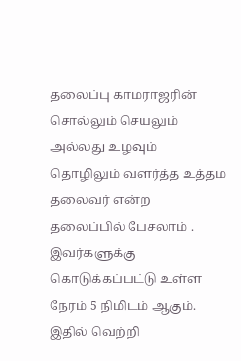தலைப்பு காமராஜரின் சொல்லும் செயலும் அல்லது உழவும் தொழிலும் வளர்த்த உத்தம தலைவர் என்ற தலைப்பில் பேசலாம் . இவர்களுக்கு கொடுக்கப்பட்டு உள்ள நேரம் 5 நிமிடம் ஆகும். இதில் வெற்றி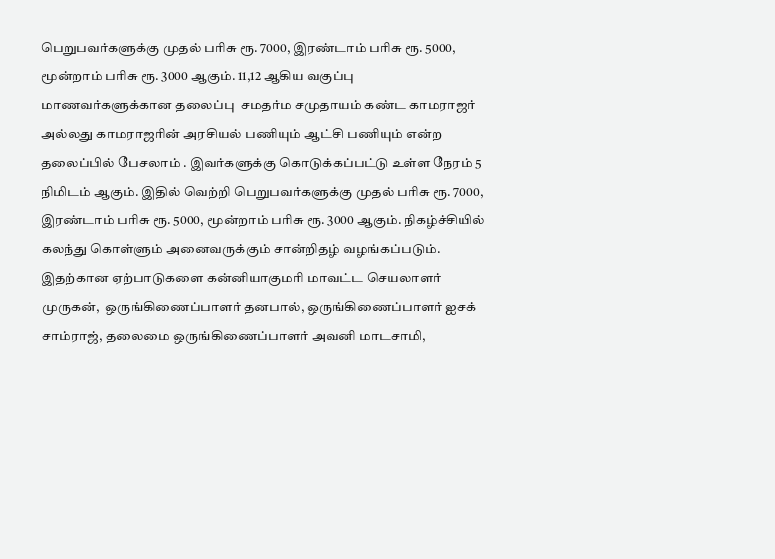பெறுபவர்களுக்கு முதல் பரிசு ரூ. 7000, இரண்டாம் பரிசு ரூ. 5000, மூன்றாம் பரிசு ரூ. 3000 ஆகும். 11,12 ஆகிய வகுப்பு மாணவர்களுக்கான தலைப்பு  சமதர்ம சமுதாயம் கண்ட காமராஜர் அல்லது காமராஜரின் அரசியல் பணியும் ஆட்சி பணியும் என்ற தலைப்பில் பேசலாம் . இவர்களுக்கு கொடுக்கப்பட்டு உள்ள நேரம் 5 நிமிடம் ஆகும். இதில் வெற்றி பெறுபவர்களுக்கு முதல் பரிசு ரூ. 7000, இரண்டாம் பரிசு ரூ. 5000, மூன்றாம் பரிசு ரூ. 3000 ஆகும். நிகழ்ச்சியில் கலந்து கொள்ளும் அனைவருக்கும் சான்றிதழ் வழங்கப்படும். இதற்கான ஏற்பாடுகளை கன்னியாகுமரி மாவட்ட செயலாளர் முருகன்,  ஒருங்கிணைப்பாளர் தனபால், ஒருங்கிணைப்பாளர் ஐசக் சாம்ராஜ், தலைமை ஒருங்கிணைப்பாளர் அவனி மாடசாமி,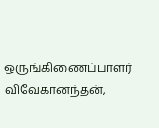ஒருங்கிணைப்பாளர் விவேகானந்தன்,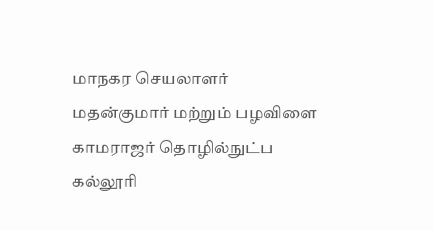மாநகர செயலாளர் மதன்குமார் மற்றும் பழவிளை காமராஜர் தொழில்நுட்ப  கல்லூரி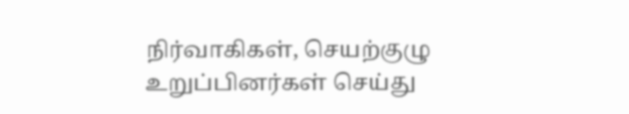நிர்வாகிகள், செயற்குழு உறுப்பினர்கள் செய்து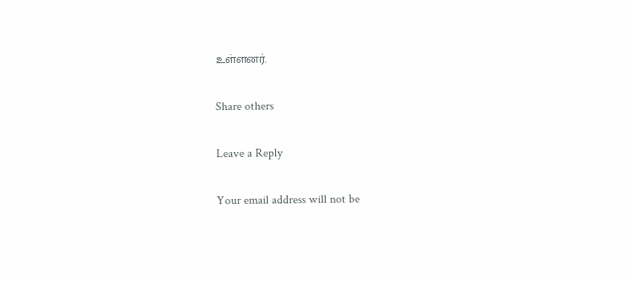உள்ளனர்.

Share others

Leave a Reply

Your email address will not be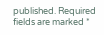published. Required fields are marked *